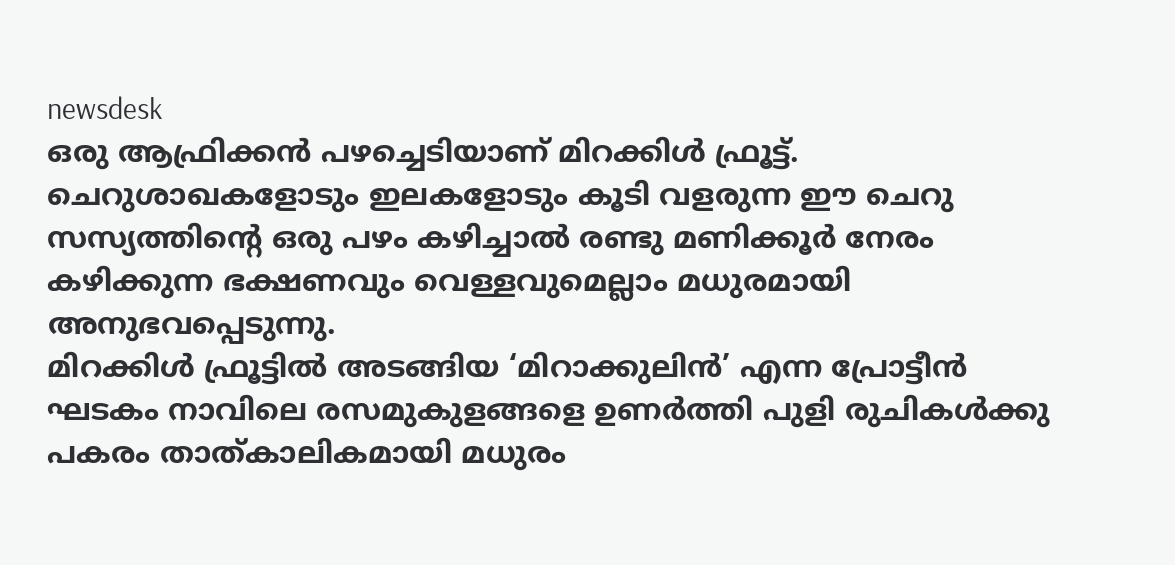newsdesk
ഒരു ആഫ്രിക്കൻ പഴച്ചെടിയാണ് മിറക്കിൾ ഫ്രൂട്ട്. ചെറുശാഖകളോടും ഇലകളോടും കൂടി വളരുന്ന ഈ ചെറു സസ്യത്തിന്റെ ഒരു പഴം കഴിച്ചാൽ രണ്ടു മണിക്കൂർ നേരം കഴിക്കുന്ന ഭക്ഷണവും വെള്ളവുമെല്ലാം മധുരമായി അനുഭവപ്പെടുന്നു.
മിറക്കിൾ ഫ്രൂട്ടിൽ അടങ്ങിയ ‘മിറാക്കുലിൻ’ എന്ന പ്രോട്ടീൻ ഘടകം നാവിലെ രസമുകുളങ്ങളെ ഉണർത്തി പുളി രുചികൾക്കു പകരം താത്കാലികമായി മധുരം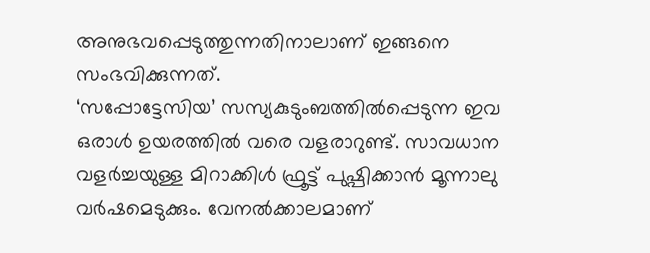അനുഭവപ്പെടുത്തുന്നതിനാലാണ് ഇങ്ങനെ സംഭവിക്കുന്നത്.
‘സപ്പോട്ടേസിയ’ സസ്യകുടുംബത്തിൽപ്പെടുന്ന ഇവ ഒരാൾ ഉയരത്തിൽ വരെ വളരാറുണ്ട്. സാവധാന വളർച്ചയുള്ള മിറാക്കിൾ ഫ്രൂട്ട് പുഷ്പിക്കാൻ മൂന്നാലു വർഷമെടുക്കും. വേനൽക്കാലമാണ്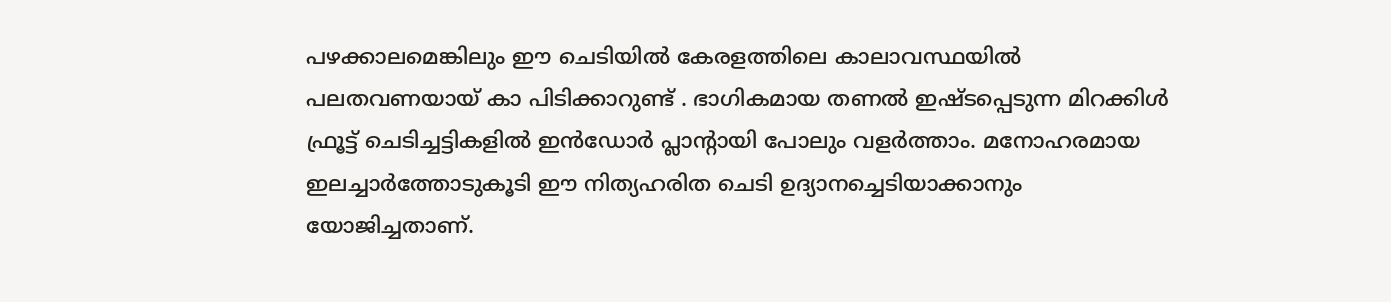പഴക്കാലമെങ്കിലും ഈ ചെടിയിൽ കേരളത്തിലെ കാലാവസ്ഥയിൽ പലതവണയായ് കാ പിടിക്കാറുണ്ട് . ഭാഗികമായ തണൽ ഇഷ്ടപ്പെടുന്ന മിറക്കിൾ ഫ്രൂട്ട് ചെടിച്ചട്ടികളിൽ ഇൻഡോർ പ്ലാന്റായി പോലും വളർത്താം. മനോഹരമായ ഇലച്ചാർത്തോടുകൂടി ഈ നിത്യഹരിത ചെടി ഉദ്യാനച്ചെടിയാക്കാനും യോജിച്ചതാണ്.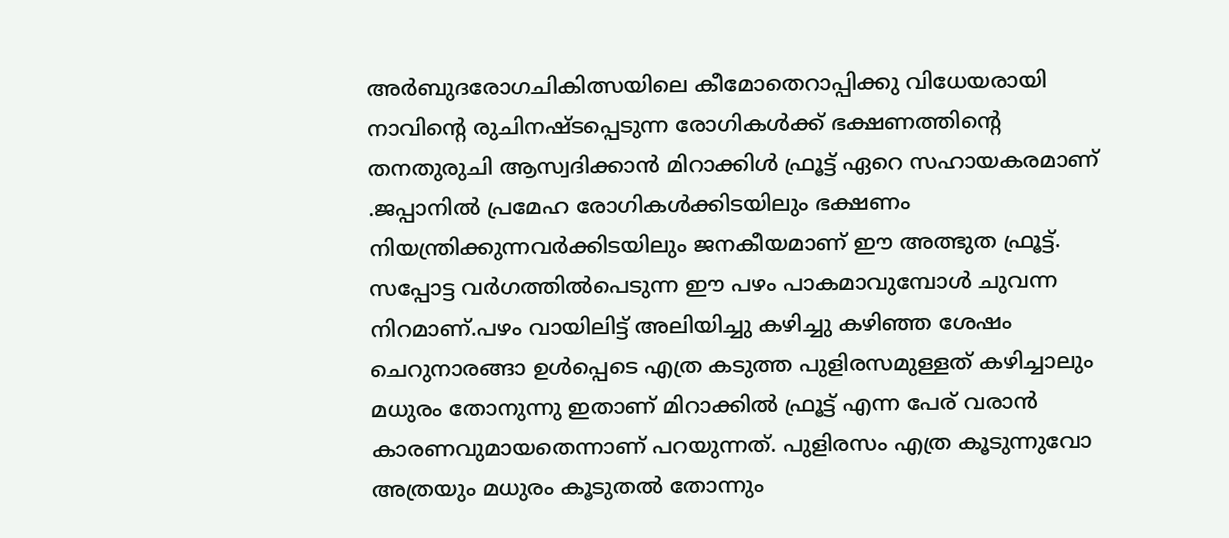അർബുദരോഗചികിത്സയിലെ കീമോതെറാപ്പിക്കു വിധേയരായി നാവിന്റെ രുചിനഷ്ടപ്പെടുന്ന രോഗികൾക്ക് ഭക്ഷണത്തിന്റെ തനതുരുചി ആസ്വദിക്കാൻ മിറാക്കിൾ ഫ്രൂട്ട് ഏറെ സഹായകരമാണ് .ജപ്പാനിൽ പ്രമേഹ രോഗികൾക്കിടയിലും ഭക്ഷണം നിയന്ത്രിക്കുന്നവർക്കിടയിലും ജനകീയമാണ് ഈ അത്ഭുത ഫ്രൂട്ട്.
സപ്പോട്ട വർഗത്തിൽപെടുന്ന ഈ പഴം പാകമാവുമ്പോൾ ചുവന്ന നിറമാണ്.പഴം വായിലിട്ട് അലിയിച്ചു കഴിച്ചു കഴിഞ്ഞ ശേഷം ചെറുനാരങ്ങാ ഉൾപ്പെടെ എത്ര കടുത്ത പുളിരസമുള്ളത് കഴിച്ചാലും മധുരം തോനുന്നു ഇതാണ് മിറാക്കിൽ ഫ്രൂട്ട് എന്ന പേര് വരാൻ കാരണവുമായതെന്നാണ് പറയുന്നത്. പുളിരസം എത്ര കൂടുന്നുവോ അത്രയും മധുരം കൂടുതൽ തോന്നും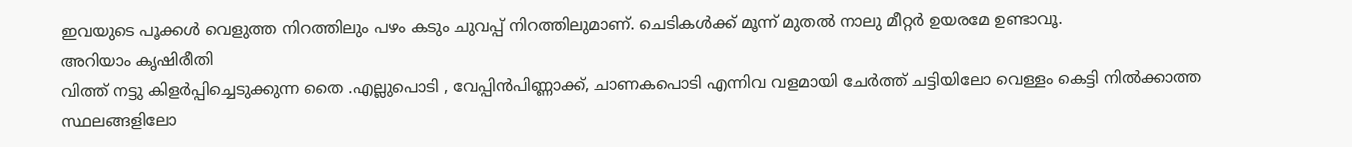ഇവയുടെ പൂക്കൾ വെളുത്ത നിറത്തിലും പഴം കടും ചുവപ്പ് നിറത്തിലുമാണ്. ചെടികൾക്ക് മൂന്ന് മുതൽ നാലു മീറ്റർ ഉയരമേ ഉണ്ടാവൂ.
അറിയാം കൃഷിരീതി
വിത്ത് നട്ടു കിളർപ്പിച്ചെടുക്കുന്ന തൈ .എല്ലുപൊടി , വേപ്പിൻപിണ്ണാക്ക്, ചാണകപൊടി എന്നിവ വളമായി ചേർത്ത് ചട്ടിയിലോ വെള്ളം കെട്ടി നിൽക്കാത്ത സ്ഥലങ്ങളിലോ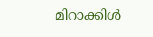മിറാക്കിൾ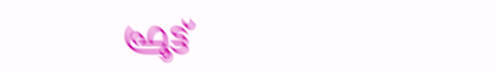ഫ്രൂട്ട്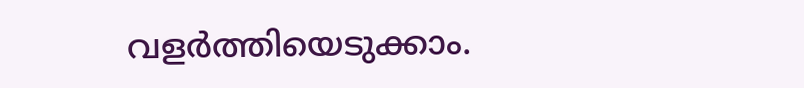വളർത്തിയെടുക്കാം.